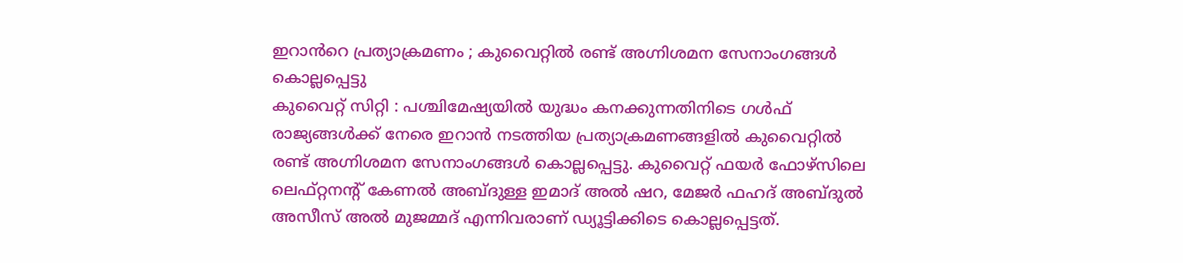ഇറാൻറെ പ്രത്യാക്രമണം ; കുവൈറ്റിൽ രണ്ട് അഗ്നിശമന സേനാംഗങ്ങൾ കൊല്ലപ്പെട്ടു
കുവൈറ്റ് സിറ്റി : പശ്ചിമേഷ്യയിൽ യുദ്ധം കനക്കുന്നതിനിടെ ഗൾഫ് രാജ്യങ്ങൾക്ക് നേരെ ഇറാൻ നടത്തിയ പ്രത്യാക്രമണങ്ങളിൽ കുവൈറ്റിൽ രണ്ട് അഗ്നിശമന സേനാംഗങ്ങൾ കൊല്ലപ്പെട്ടു. കുവൈറ്റ് ഫയർ ഫോഴ്സിലെ ലെഫ്റ്റനന്റ് കേണൽ അബ്ദുള്ള ഇമാദ് അൽ ഷറ, മേജർ ഫഹദ് അബ്ദുൽ അസീസ് അൽ മുജമ്മദ് എന്നിവരാണ് ഡ്യൂട്ടിക്കിടെ കൊല്ലപ്പെട്ടത്.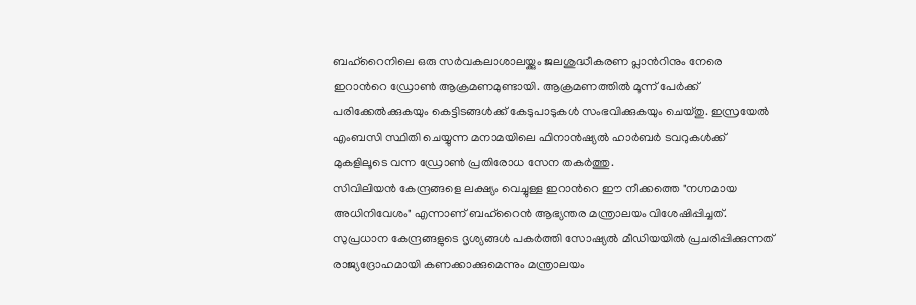ബഹ്റൈനിലെ ഒരു സർവകലാശാലയ്ക്കും ജലശുദ്ധീകരണ പ്ലാൻറിനും നേരെ ഇറാൻറെ ഡ്രോൺ ആക്രമണമുണ്ടായി. ആക്രമണത്തിൽ മൂന്ന് പേർക്ക് പരിക്കേൽക്കുകയും കെട്ടിടങ്ങൾക്ക് കേടുപാടുകൾ സംഭവിക്കുകയും ചെയ്തു. ഇസ്രയേൽ എംബസി സ്ഥിതി ചെയ്യുന്ന മനാമയിലെ ഫിനാൻഷ്യൽ ഹാർബർ ടവറുകൾക്ക് മുകളിലൂടെ വന്ന ഡ്രോൺ പ്രതിരോധ സേന തകർത്തു.
സിവിലിയൻ കേന്ദ്രങ്ങളെ ലക്ഷ്യം വെച്ചുള്ള ഇറാൻറെ ഈ നീക്കത്തെ "നഗ്നമായ അധിനിവേശം" എന്നാണ് ബഹ്റൈൻ ആഭ്യന്തര മന്ത്രാലയം വിശേഷിപ്പിച്ചത്. സുപ്രധാന കേന്ദ്രങ്ങളുടെ ദൃശ്യങ്ങൾ പകർത്തി സോഷ്യൽ മീഡിയയിൽ പ്രചരിപ്പിക്കുന്നത് രാജ്യദ്രോഹമായി കണക്കാക്കുമെന്നും മന്ത്രാലയം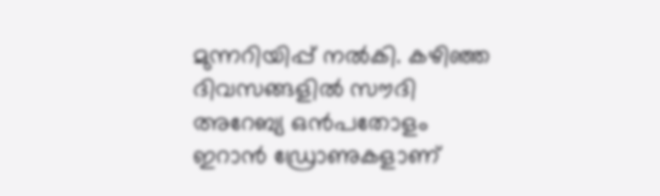മുന്നറിയിപ്പ് നൽകി. കഴിഞ്ഞ ദിവസങ്ങളിൽ സൗദി അറേബ്യ ഒൻപതോളം ഇറാൻ ഡ്രോണുകളാണ്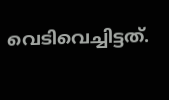വെടിവെച്ചിട്ടത്.